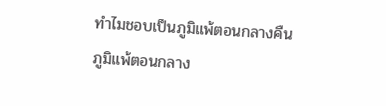ทำไมชอบเป็นภูมิแพ้ตอนกลางคืน
ภูมิแพ้ตอนกลาง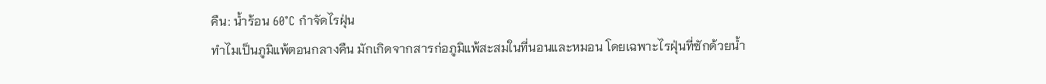คืน: น้ำร้อน 60°C กำจัดไรฝุ่น
ทำไมเป็นภูมิแพ้ตอนกลางคืน มักเกิดจากสารก่อภูมิแพ้สะสมในที่นอนและหมอน โดยเฉพาะไรฝุ่นที่ซักด้วยน้ำ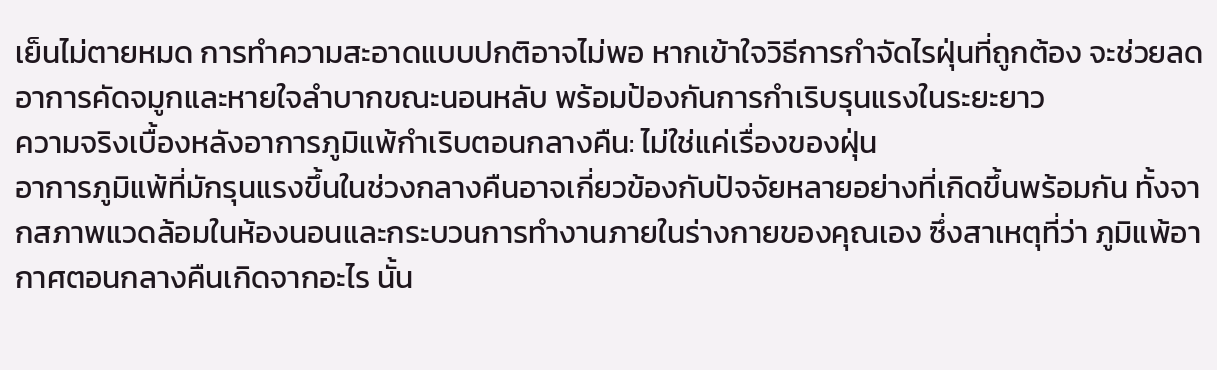เย็นไม่ตายหมด การทำความสะอาดแบบปกติอาจไม่พอ หากเข้าใจวิธีการกำจัดไรฝุ่นที่ถูกต้อง จะช่วยลดอาการคัดจมูกและหายใจลำบากขณะนอนหลับ พร้อมป้องกันการกำเริบรุนแรงในระยะยาว
ความจริงเบื้องหลังอาการภูมิแพ้กำเริบตอนกลางคืน: ไม่ใช่แค่เรื่องของฝุ่น
อาการภูมิแพ้ที่มักรุนแรงขึ้นในช่วงกลางคืนอาจเกี่ยวข้องกับปัจจัยหลายอย่างที่เกิดขึ้นพร้อมกัน ทั้งจากสภาพแวดล้อมในห้องนอนและกระบวนการทำงานภายในร่างกายของคุณเอง ซึ่งสาเหตุที่ว่า ภูมิแพ้อากาศตอนกลางคืนเกิดจากอะไร นั้น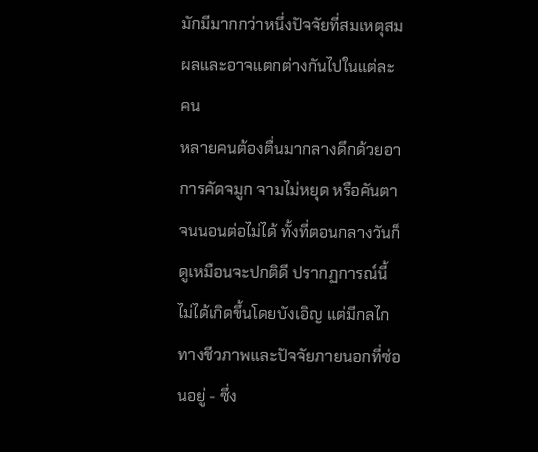มักมีมากกว่าหนึ่งปัจจัยที่สมเหตุสมผลและอาจแตกต่างกันไปในแต่ละคน
หลายคนต้องตื่นมากลางดึกด้วยอาการคัดจมูก จามไม่หยุด หรือคันตาจนนอนต่อไม่ได้ ทั้งที่ตอนกลางวันก็ดูเหมือนจะปกติดี ปรากฏการณ์นี้ไม่ได้เกิดขึ้นโดยบังเอิญ แต่มีกลไกทางชีวภาพและปัจจัยภายนอกที่ซ่อนอยู่ - ซึ่ง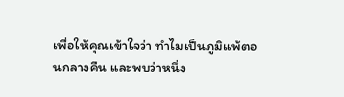เพื่อให้คุณเข้าใจว่า ทำไมเป็นภูมิแพ้ตอนกลางคืน และพบว่าหนึ่ง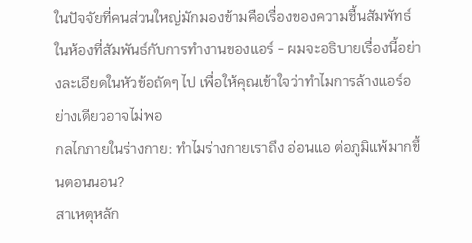ในปัจจัยที่คนส่วนใหญ่มักมองข้ามคือเรื่องของความชื้นสัมพัทธ์ในห้องที่สัมพันธ์กับการทำงานของแอร์ - ผมจะอธิบายเรื่องนี้อย่างละเอียดในหัวข้อถัดๆ ไป เพื่อให้คุณเข้าใจว่าทำไมการล้างแอร์อย่างเดียวอาจไม่พอ
กลไกภายในร่างกาย: ทำไมร่างกายเราถึง อ่อนแอ ต่อภูมิแพ้มากขึ้นตอนนอน?
สาเหตุหลัก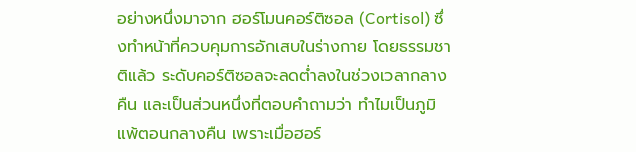อย่างหนึ่งมาจาก ฮอร์โมนคอร์ติซอล (Cortisol) ซึ่งทำหน้าที่ควบคุมการอักเสบในร่างกาย โดยธรรมชาติแล้ว ระดับคอร์ติซอลจะลดต่ำลงในช่วงเวลากลางคืน และเป็นส่วนหนึ่งที่ตอบคำถามว่า ทำไมเป็นภูมิแพ้ตอนกลางคืน เพราะเมื่อฮอร์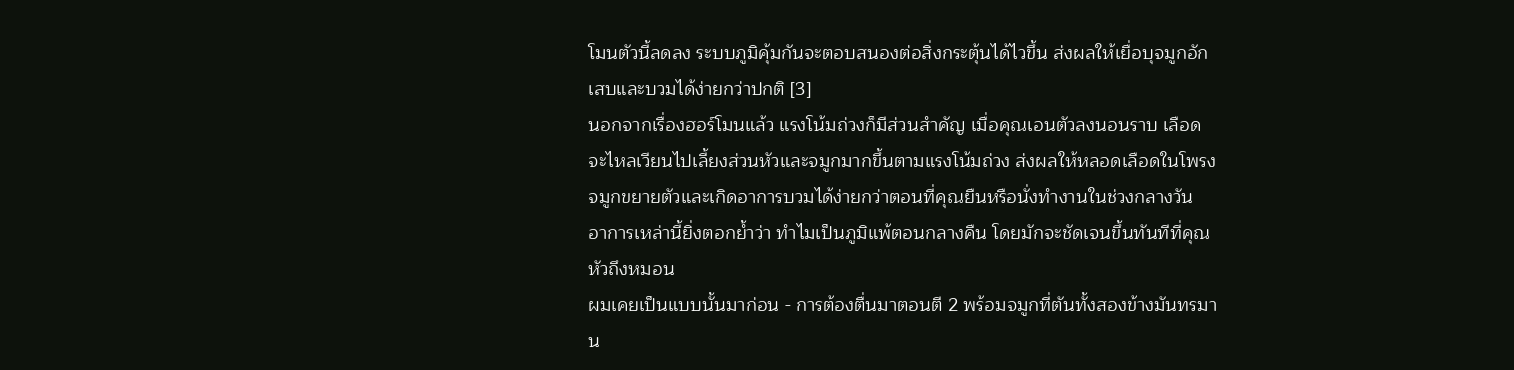โมนตัวนี้ลดลง ระบบภูมิคุ้มกันจะตอบสนองต่อสิ่งกระตุ้นได้ไวขึ้น ส่งผลให้เยื่อบุจมูกอักเสบและบวมได้ง่ายกว่าปกติ [3]
นอกจากเรื่องฮอร์โมนแล้ว แรงโน้มถ่วงก็มีส่วนสำคัญ เมื่อคุณเอนตัวลงนอนราบ เลือดจะไหลเวียนไปเลี้ยงส่วนหัวและจมูกมากขึ้นตามแรงโน้มถ่วง ส่งผลให้หลอดเลือดในโพรงจมูกขยายตัวและเกิดอาการบวมได้ง่ายกว่าตอนที่คุณยืนหรือนั่งทำงานในช่วงกลางวัน อาการเหล่านี้ยิ่งตอกย้ำว่า ทำไมเป็นภูมิแพ้ตอนกลางคืน โดยมักจะชัดเจนขึ้นทันทีที่คุณหัวถึงหมอน
ผมเคยเป็นแบบนั้นมาก่อน - การต้องตื่นมาตอนตี 2 พร้อมจมูกที่ตันทั้งสองข้างมันทรมาน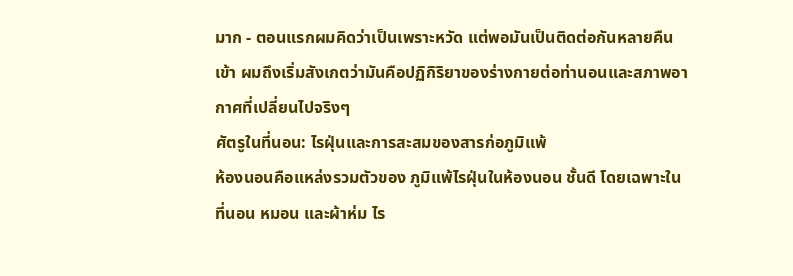มาก - ตอนแรกผมคิดว่าเป็นเพราะหวัด แต่พอมันเป็นติดต่อกันหลายคืนเข้า ผมถึงเริ่มสังเกตว่ามันคือปฏิกิริยาของร่างกายต่อท่านอนและสภาพอากาศที่เปลี่ยนไปจริงๆ
ศัตรูในที่นอน: ไรฝุ่นและการสะสมของสารก่อภูมิแพ้
ห้องนอนคือแหล่งรวมตัวของ ภูมิแพ้ไรฝุ่นในห้องนอน ชั้นดี โดยเฉพาะในที่นอน หมอน และผ้าห่ม ไร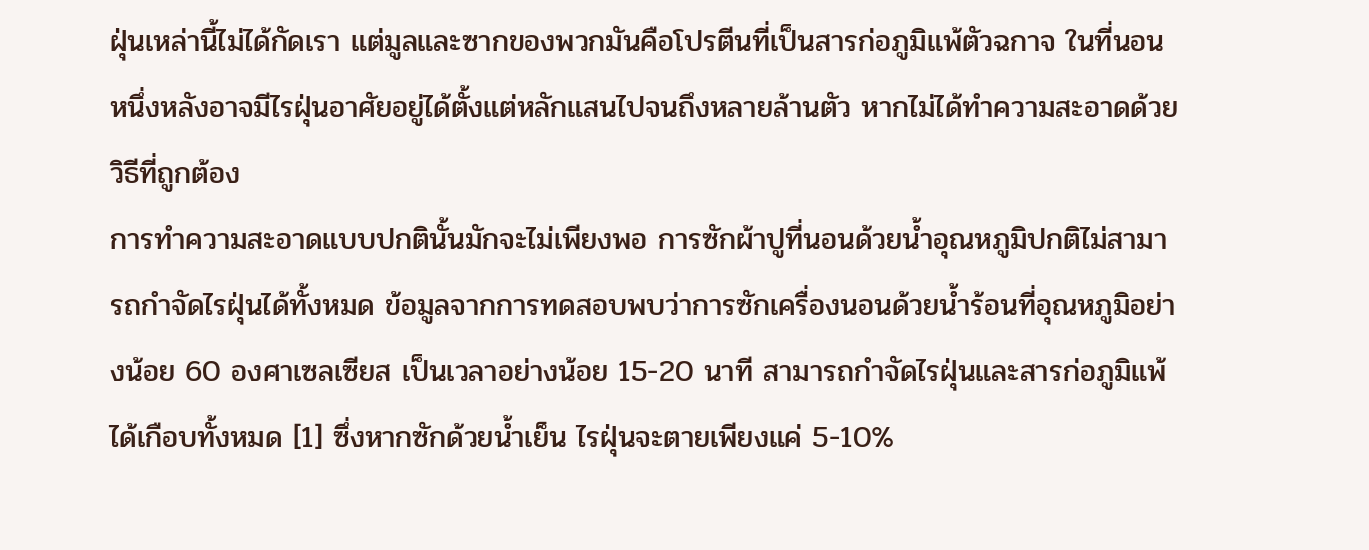ฝุ่นเหล่านี้ไม่ได้กัดเรา แต่มูลและซากของพวกมันคือโปรตีนที่เป็นสารก่อภูมิแพ้ตัวฉกาจ ในที่นอนหนึ่งหลังอาจมีไรฝุ่นอาศัยอยู่ได้ตั้งแต่หลักแสนไปจนถึงหลายล้านตัว หากไม่ได้ทำความสะอาดด้วยวิธีที่ถูกต้อง
การทำความสะอาดแบบปกตินั้นมักจะไม่เพียงพอ การซักผ้าปูที่นอนด้วยน้ำอุณหภูมิปกติไม่สามารถกำจัดไรฝุ่นได้ทั้งหมด ข้อมูลจากการทดสอบพบว่าการซักเครื่องนอนด้วยน้ำร้อนที่อุณหภูมิอย่างน้อย 60 องศาเซลเซียส เป็นเวลาอย่างน้อย 15-20 นาที สามารถกำจัดไรฝุ่นและสารก่อภูมิแพ้ได้เกือบทั้งหมด [1] ซึ่งหากซักด้วยน้ำเย็น ไรฝุ่นจะตายเพียงแค่ 5-10%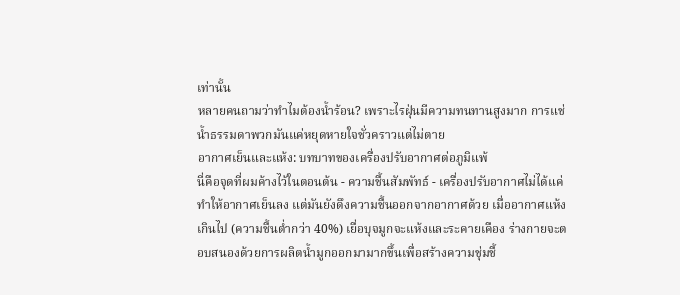เท่านั้น
หลายคนถามว่าทำไมต้องน้ำร้อน? เพราะไรฝุ่นมีความทนทานสูงมาก การแช่น้ำธรรมดาพวกมันแค่หยุดหายใจชั่วคราวแต่ไม่ตาย
อากาศเย็นและแห้ง: บทบาทของเครื่องปรับอากาศต่อภูมิแพ้
นี่คือจุดที่ผมค้างไว้ในตอนต้น - ความชื้นสัมพัทธ์ - เครื่องปรับอากาศไม่ได้แค่ทำให้อากาศเย็นลง แต่มันยังดึงความชื้นออกจากอากาศด้วย เมื่ออากาศแห้งเกินไป (ความชื้นต่ำกว่า 40%) เยื่อบุจมูกจะแห้งและระคายเคือง ร่างกายจะตอบสนองด้วยการผลิตน้ำมูกออกมามากขึ้นเพื่อสร้างความชุ่มชื้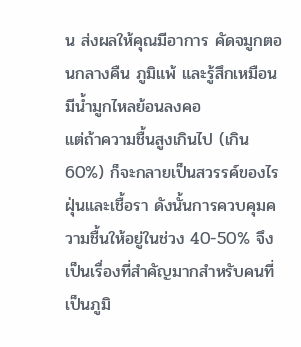น ส่งผลให้คุณมีอาการ คัดจมูกตอนกลางคืน ภูมิแพ้ และรู้สึกเหมือนมีน้ำมูกไหลย้อนลงคอ
แต่ถ้าความชื้นสูงเกินไป (เกิน 60%) ก็จะกลายเป็นสวรรค์ของไรฝุ่นและเชื้อรา ดังนั้นการควบคุมความชื้นให้อยู่ในช่วง 40-50% จึงเป็นเรื่องที่สำคัญมากสำหรับคนที่เป็นภูมิ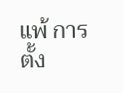แพ้ การตั้ง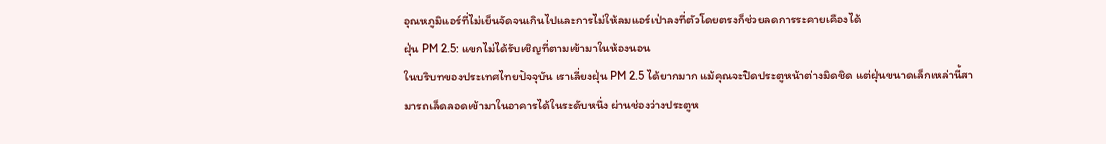อุณหภูมิแอร์ที่ไม่เย็นจัดจนเกินไปและการไม่ให้ลมแอร์เป่าลงที่ตัวโดยตรงก็ช่วยลดการระคายเคืองได้
ฝุ่น PM 2.5: แขกไม่ได้รับเชิญที่ตามเข้ามาในห้องนอน
ในบริบทของประเทศไทยปัจจุบัน เราเลี่ยงฝุ่น PM 2.5 ได้ยากมาก แม้คุณจะปิดประตูหน้าต่างมิดชิด แต่ฝุ่นขนาดเล็กเหล่านี้สามารถเล็ดลอดเข้ามาในอาคารได้ในระดับหนึ่ง ผ่านช่องว่างประตูห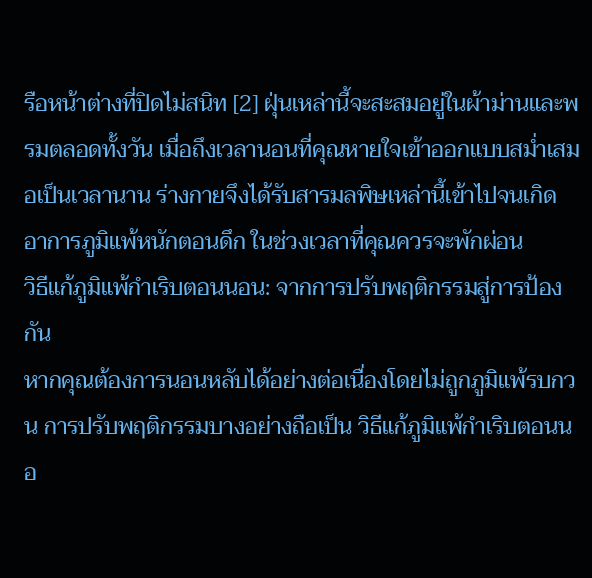รือหน้าต่างที่ปิดไม่สนิท [2] ฝุ่นเหล่านี้จะสะสมอยู่ในผ้าม่านและพรมตลอดทั้งวัน เมื่อถึงเวลานอนที่คุณหายใจเข้าออกแบบสม่ำเสมอเป็นเวลานาน ร่างกายจึงได้รับสารมลพิษเหล่านี้เข้าไปจนเกิด อาการภูมิแพ้หนักตอนดึก ในช่วงเวลาที่คุณควรจะพักผ่อน
วิธีแก้ภูมิแพ้กำเริบตอนนอน: จากการปรับพฤติกรรมสู่การป้องกัน
หากคุณต้องการนอนหลับได้อย่างต่อเนื่องโดยไม่ถูกภูมิแพ้รบกวน การปรับพฤติกรรมบางอย่างถือเป็น วิธีแก้ภูมิแพ้กำเริบตอนนอ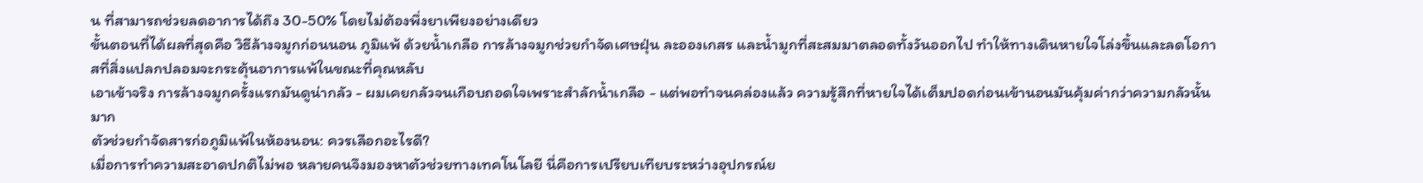น ที่สามารถช่วยลดอาการได้ถึง 30-50% โดยไม่ต้องพึ่งยาเพียงอย่างเดียว
ขั้นตอนที่ได้ผลที่สุดคือ วิธีล้างจมูกก่อนนอน ภูมิแพ้ ด้วยน้ำเกลือ การล้างจมูกช่วยกำจัดเศษฝุ่น ละอองเกสร และน้ำมูกที่สะสมมาตลอดทั้งวันออกไป ทำให้ทางเดินหายใจโล่งขึ้นและลดโอกาสที่สิ่งแปลกปลอมจะกระตุ้นอาการแพ้ในขณะที่คุณหลับ
เอาเข้าจริง การล้างจมูกครั้งแรกมันดูน่ากลัว - ผมเคยกลัวจนเกือบถอดใจเพราะสำลักน้ำเกลือ - แต่พอทำจนคล่องแล้ว ความรู้สึกที่หายใจได้เต็มปอดก่อนเข้านอนมันคุ้มค่ากว่าความกลัวนั้นมาก
ตัวช่วยกำจัดสารก่อภูมิแพ้ในห้องนอน: ควรเลือกอะไรดี?
เมื่อการทำความสะอาดปกติไม่พอ หลายคนจึงมองหาตัวช่วยทางเทคโนโลยี นี่คือการเปรียบเทียบระหว่างอุปกรณ์ย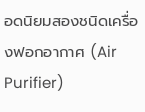อดนิยมสองชนิดเครื่องฟอกอากาศ (Air Purifier)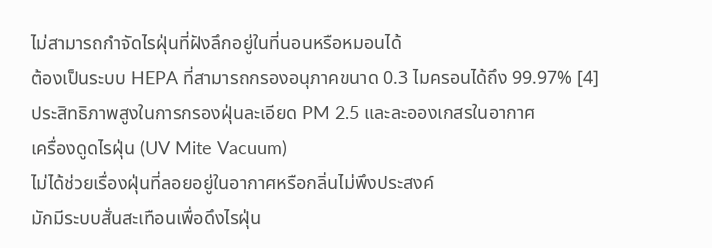ไม่สามารถกำจัดไรฝุ่นที่ฝังลึกอยู่ในที่นอนหรือหมอนได้
ต้องเป็นระบบ HEPA ที่สามารถกรองอนุภาคขนาด 0.3 ไมครอนได้ถึง 99.97% [4]
ประสิทธิภาพสูงในการกรองฝุ่นละเอียด PM 2.5 และละอองเกสรในอากาศ
เครื่องดูดไรฝุ่น (UV Mite Vacuum)
ไม่ได้ช่วยเรื่องฝุ่นที่ลอยอยู่ในอากาศหรือกลิ่นไม่พึงประสงค์
มักมีระบบสั่นสะเทือนเพื่อดึงไรฝุ่น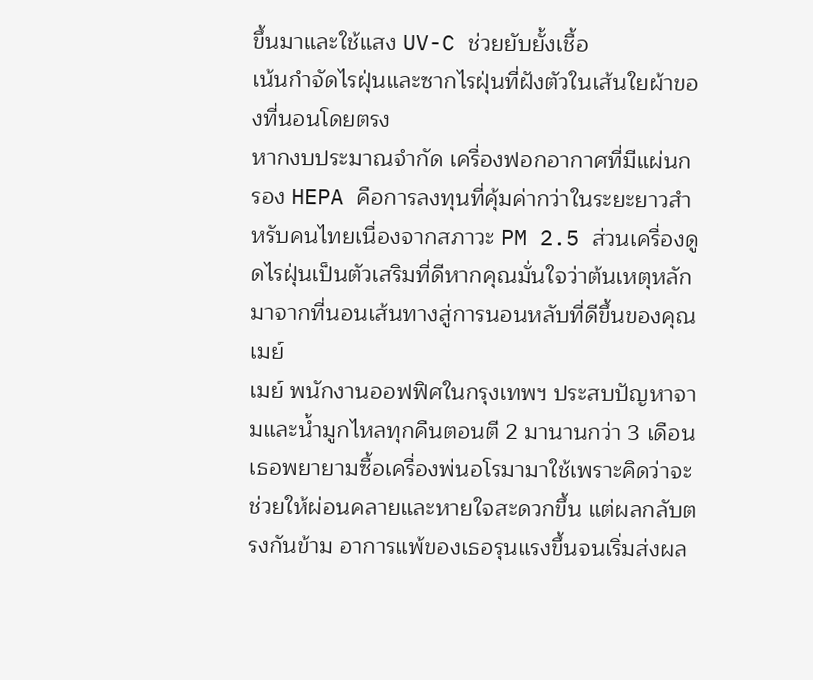ขึ้นมาและใช้แสง UV-C ช่วยยับยั้งเชื้อ
เน้นกำจัดไรฝุ่นและซากไรฝุ่นที่ฝังตัวในเส้นใยผ้าของที่นอนโดยตรง
หากงบประมาณจำกัด เครื่องฟอกอากาศที่มีแผ่นกรอง HEPA คือการลงทุนที่คุ้มค่ากว่าในระยะยาวสำหรับคนไทยเนื่องจากสภาวะ PM 2.5 ส่วนเครื่องดูดไรฝุ่นเป็นตัวเสริมที่ดีหากคุณมั่นใจว่าต้นเหตุหลักมาจากที่นอนเส้นทางสู่การนอนหลับที่ดีขึ้นของคุณเมย์
เมย์ พนักงานออฟฟิศในกรุงเทพฯ ประสบปัญหาจามและน้ำมูกไหลทุกคืนตอนตี 2 มานานกว่า 3 เดือน เธอพยายามซื้อเครื่องพ่นอโรมามาใช้เพราะคิดว่าจะช่วยให้ผ่อนคลายและหายใจสะดวกขึ้น แต่ผลกลับตรงกันข้าม อาการแพ้ของเธอรุนแรงขึ้นจนเริ่มส่งผล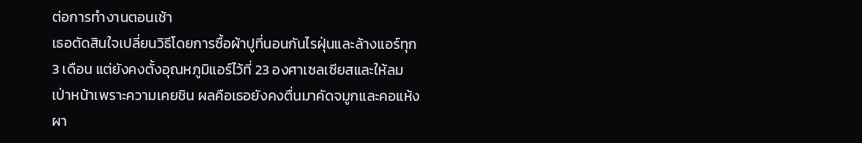ต่อการทำงานตอนเช้า
เธอตัดสินใจเปลี่ยนวิธีโดยการซื้อผ้าปูที่นอนกันไรฝุ่นและล้างแอร์ทุก 3 เดือน แต่ยังคงตั้งอุณหภูมิแอร์ไว้ที่ 23 องศาเซลเซียสและให้ลมเป่าหน้าเพราะความเคยชิน ผลคือเธอยังคงตื่นมาคัดจมูกและคอแห้งผา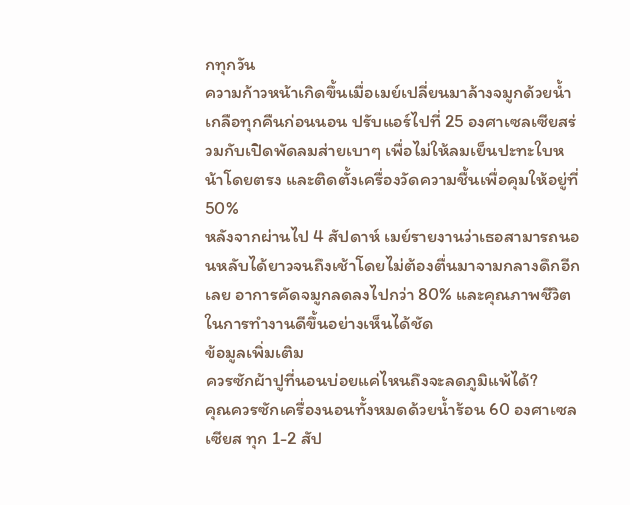กทุกวัน
ความก้าวหน้าเกิดขึ้นเมื่อเมย์เปลี่ยนมาล้างจมูกด้วยน้ำเกลือทุกคืนก่อนนอน ปรับแอร์ไปที่ 25 องศาเซลเซียสร่วมกับเปิดพัดลมส่ายเบาๆ เพื่อไม่ให้ลมเย็นปะทะใบหน้าโดยตรง และติดตั้งเครื่องวัดความชื้นเพื่อคุมให้อยู่ที่ 50%
หลังจากผ่านไป 4 สัปดาห์ เมย์รายงานว่าเธอสามารถนอนหลับได้ยาวจนถึงเช้าโดยไม่ต้องตื่นมาจามกลางดึกอีกเลย อาการคัดจมูกลดลงไปกว่า 80% และคุณภาพชีวิตในการทำงานดีขึ้นอย่างเห็นได้ชัด
ข้อมูลเพิ่มเติม
ควรซักผ้าปูที่นอนบ่อยแค่ไหนถึงจะลดภูมิแพ้ได้?
คุณควรซักเครื่องนอนทั้งหมดด้วยน้ำร้อน 60 องศาเซลเซียส ทุก 1-2 สัป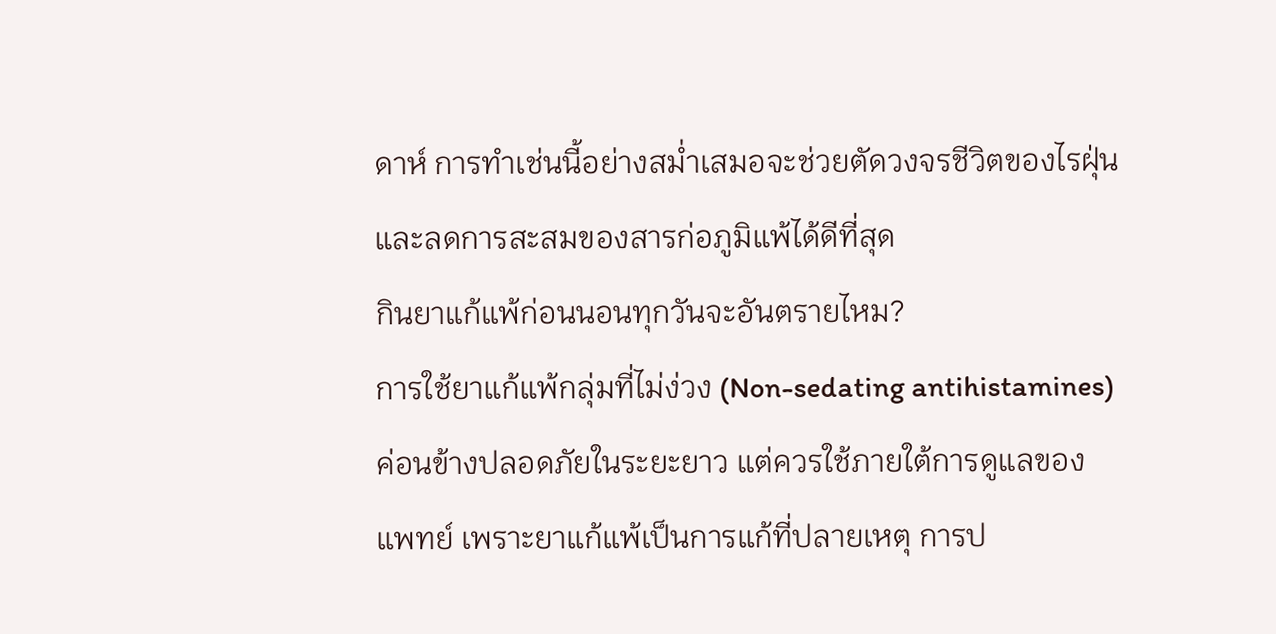ดาห์ การทำเช่นนี้อย่างสม่ำเสมอจะช่วยตัดวงจรชีวิตของไรฝุ่นและลดการสะสมของสารก่อภูมิแพ้ได้ดีที่สุด
กินยาแก้แพ้ก่อนนอนทุกวันจะอันตรายไหม?
การใช้ยาแก้แพ้กลุ่มที่ไม่ง่วง (Non-sedating antihistamines) ค่อนข้างปลอดภัยในระยะยาว แต่ควรใช้ภายใต้การดูแลของแพทย์ เพราะยาแก้แพ้เป็นการแก้ที่ปลายเหตุ การป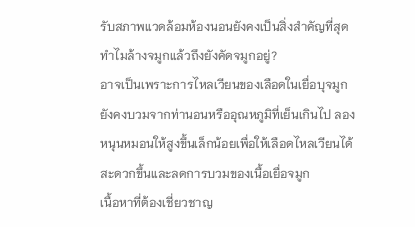รับสภาพแวดล้อมห้องนอนยังคงเป็นสิ่งสำคัญที่สุด
ทำไมล้างจมูกแล้วถึงยังคัดจมูกอยู่?
อาจเป็นเพราะการไหลเวียนของเลือดในเยื่อบุจมูกยังคงบวมจากท่านอนหรืออุณหภูมิที่เย็นเกินไป ลองหนุนหมอนให้สูงขึ้นเล็กน้อยเพื่อให้เลือดไหลเวียนได้สะดวกขึ้นและลดการบวมของเนื้อเยื่อจมูก
เนื้อหาที่ต้องเชี่ยวชาญ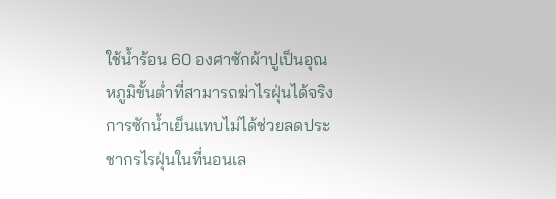ใช้น้ำร้อน 60 องศาซักผ้าปูเป็นอุณหภูมิขั้นต่ำที่สามารถฆ่าไรฝุ่นได้จริง การซักน้ำเย็นแทบไม่ได้ช่วยลดประชากรไรฝุ่นในที่นอนเล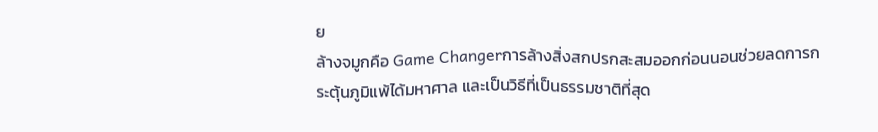ย
ล้างจมูกคือ Game Changerการล้างสิ่งสกปรกสะสมออกก่อนนอนช่วยลดการกระตุ้นภูมิแพ้ได้มหาศาล และเป็นวิธีที่เป็นธรรมชาติที่สุด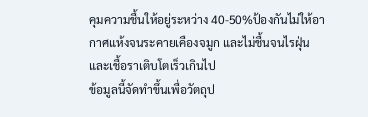คุมความชื้นให้อยู่ระหว่าง 40-50%ป้องกันไม่ให้อากาศแห้งจนระคายเคืองจมูก และไม่ชื้นจนไรฝุ่นและเชื้อราเติบโตเร็วเกินไป
ข้อมูลนี้จัดทำขึ้นเพื่อวัตถุป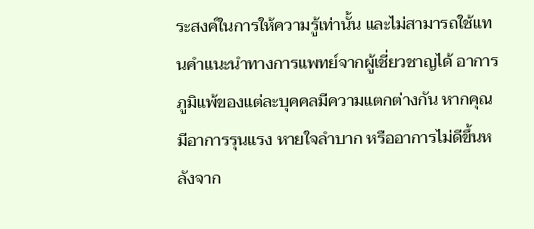ระสงค์ในการให้ความรู้เท่านั้น และไม่สามารถใช้แทนคำแนะนำทางการแพทย์จากผู้เชี่ยวชาญได้ อาการภูมิแพ้ของแต่ละบุคคลมีความแตกต่างกัน หากคุณมีอาการรุนแรง หายใจลำบาก หรืออาการไม่ดีขึ้นหลังจาก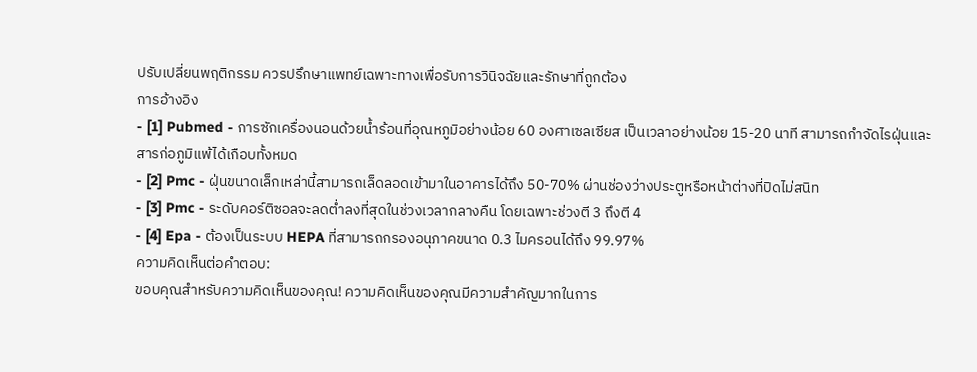ปรับเปลี่ยนพฤติกรรม ควรปรึกษาแพทย์เฉพาะทางเพื่อรับการวินิจฉัยและรักษาที่ถูกต้อง
การอ้างอิง
- [1] Pubmed - การซักเครื่องนอนด้วยน้ำร้อนที่อุณหภูมิอย่างน้อย 60 องศาเซลเซียส เป็นเวลาอย่างน้อย 15-20 นาที สามารถกำจัดไรฝุ่นและสารก่อภูมิแพ้ได้เกือบทั้งหมด
- [2] Pmc - ฝุ่นขนาดเล็กเหล่านี้สามารถเล็ดลอดเข้ามาในอาคารได้ถึง 50-70% ผ่านช่องว่างประตูหรือหน้าต่างที่ปิดไม่สนิท
- [3] Pmc - ระดับคอร์ติซอลจะลดต่ำลงที่สุดในช่วงเวลากลางคืน โดยเฉพาะช่วงตี 3 ถึงตี 4
- [4] Epa - ต้องเป็นระบบ HEPA ที่สามารถกรองอนุภาคขนาด 0.3 ไมครอนได้ถึง 99.97%
ความคิดเห็นต่อคำตอบ:
ขอบคุณสำหรับความคิดเห็นของคุณ! ความคิดเห็นของคุณมีความสำคัญมากในการ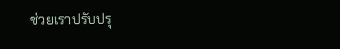ช่วยเราปรับปรุ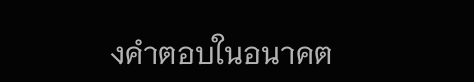งคำตอบในอนาคต